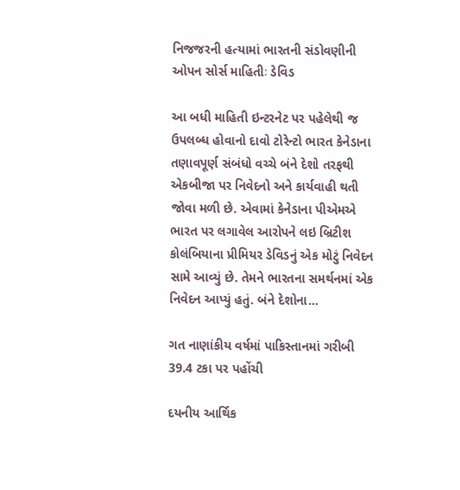નિજજરની હત્યામાં ભારતની સંડોવણીની ઓપન સોર્સ માહિતીઃ ડેવિડ

આ બધી માહિતી ઇન્ટરનેટ પર પહેલેથી જ ઉપલબ્ધ હોવાનો દાવો ટોરેન્ટો ભારત કેનેડાના તણાવપૂર્ણ સંબંધો વચ્ચે બંને દેશો તરફથી એકબીજા પર નિવેદનો અને કાર્યવાહી થતી જોવા મળી છે. એવામાં કેનેડાના પીએમએ ભારત પર લગાવેલ આરોપને લઇ બ્રિટીશ કોલંબિયાના પ્રીમિયર ડેવિડનું એક મોટું નિવેદન સામે આવ્યું છે. તેમને ભારતના સમર્થનમાં એક નિવેદન આપ્યું હતું. બંને દેશોના…

ગત નાણાંકીય વર્ષમાં પાકિસ્તાનમાં ગરીબી 39.4 ટકા પર પહોંચી

દયનીય આર્થિક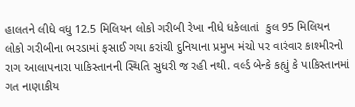હાલતને લીધે વધુ 12.5 મિલિયન લોકો ગરીબી રેખા નીધે ધકેલાતાં  કુલ 95 મિલિયન લોકો ગરીબીના ભરડામાં ફસાઈ ગયા કરાંચી દુનિયાના પ્રમુખ મંચો પર વારંવાર કાશ્મીરનો રાગ આલાપનારા પાકિસ્તાનની સ્થિતિ સુધરી જ રહી નથી. વર્લ્ડ બેન્કે કહ્યું કે પાકિસ્તાનમાં ગત નાણાકીય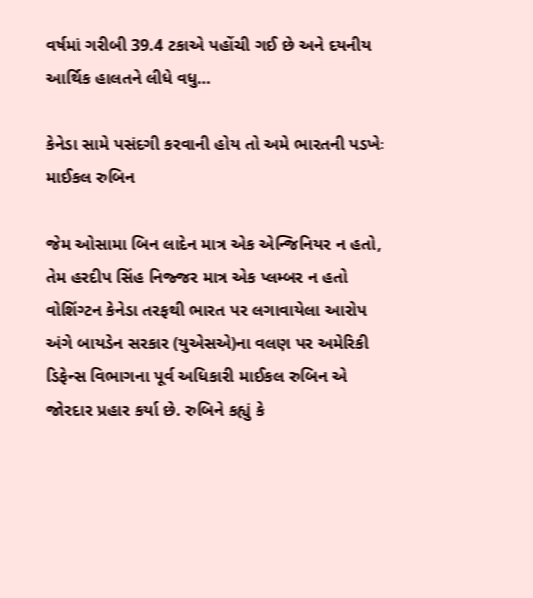વર્ષમાં ગરીબી 39.4 ટકાએ પહોંચી ગઈ છે અને દયનીય આર્થિક હાલતને લીધે વધુ…

કેનેડા સામે પસંદગી કરવાની હોય તો અમે ભારતની પડખેઃ માઈકલ રુબિન

જેમ ઓસામા બિન લાદેન માત્ર એક એન્જિનિયર ન હતો, તેમ હરદીપ સિંહ નિજ્જર માત્ર એક પ્લમ્બર ન હતો વોશિંગ્ટન કેનેડા તરફથી ભારત પર લગાવાયેલા આરોપ અંગે બાયડેન સરકાર (યુએસએ)ના વલણ પર અમેરિકી ડિફેન્સ વિભાગના પૂર્વ અધિકારી માઈકલ રુબિન એ જોરદાર પ્રહાર કર્યા છે. રુબિને કહ્યું કે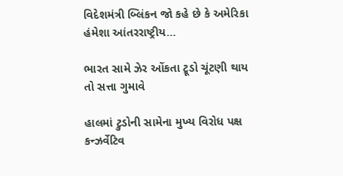વિદેશમંત્રી બ્લિંકન જો કહે છે કે અમેરિકા હંમેશા આંતરરાષ્ટ્રીય…

ભારત સામે ઝેર ઓંકતા ટ્રૂડો ચૂંટણી થાય તો સત્તા ગુમાવે

હાલમાં ટ્રુડોની સામેના મુખ્ય વિરોધ પક્ષ કન્ઝર્વેટિવ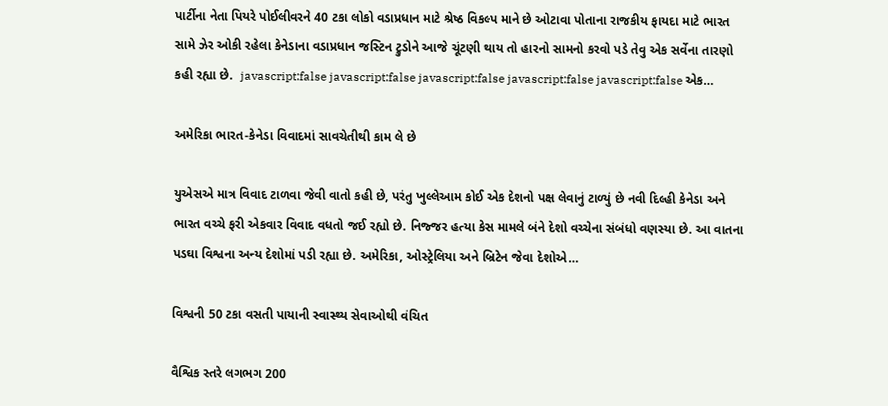પાર્ટીના નેતા પિયરે પોઈલીવરને 40 ટકા લોકો વડાપ્રધાન માટે શ્રેષ્ઠ વિકલ્પ માને છે ઓટાવા પોતાના રાજકીય ફાયદા માટે ભારત સામે ઝેર ઓકી રહેલા કેનેડાના વડાપ્રધાન જસ્ટિન ટ્રુડોને આજે ચૂંટણી થાય તો હારનો સામનો કરવો પડે તેવુ એક સર્વેના તારણો કહી રહ્યા છે.  javascript:false javascript:false javascript:false javascript:false javascript:false એક…

અમેરિકા ભારત-કેનેડા વિવાદમાં સાવચેતીથી કામ લે છે

યુએસએ માત્ર વિવાદ ટાળવા જેવી વાતો કહી છે, પરંતુ ખુલ્લેઆમ કોઈ એક દેશનો પક્ષ લેવાનું ટાળ્યું છે નવી દિલ્હી કેનેડા અને ભારત વચ્ચે ફરી એકવાર વિવાદ વધતો જઈ રહ્યો છે. નિજ્જર હત્યા કેસ મામલે બંને દેશો વચ્ચેના સંબંધો વણસ્યા છે. આ વાતના પડઘા વિશ્વના અન્ય દેશોમાં પડી રહ્યા છે. અમેરિકા, ઓસ્ટ્રેલિયા અને બ્રિટેન જેવા દેશોએ…

વિશ્વની 50 ટકા વસતી પાયાની સ્વાસ્થ્ય સેવાઓથી વંચિત

વૈશ્વિક સ્તરે લગભગ 200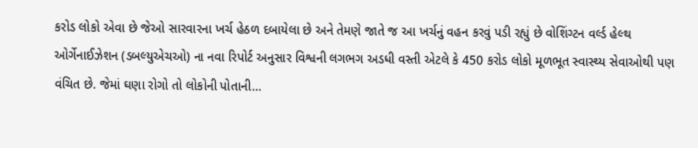કરોડ લોકો એવા છે જેઓ સારવારના ખર્ચ હેઠળ દબાયેલા છે અને તેમણે જાતે જ આ ખર્ચનું વહન કરવું પડી રહ્યું છે વોશિંગ્ટન વર્લ્ડ હેલ્થ ઓર્ગેનાઈઝેશન (ડબલ્યુએચઓ) ના નવા રિપોર્ટ અનુસાર વિશ્વની લગભગ અડધી વસ્તી એટલે કે 450 કરોડ લોકો મૂળભૂત સ્વાસ્થ્ય સેવાઓથી પણ વંચિત છે. જેમાં ઘણા રોગો તો લોકોની પોતાની…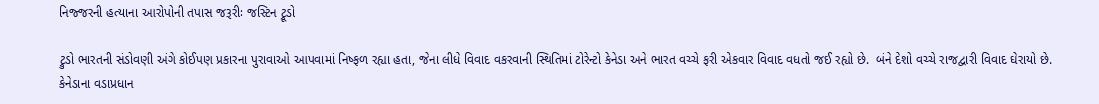નિજ્જરની હત્યાના આરોપોની તપાસ જરૂરીઃ જસ્ટિન ટ્રૂડો

ટ્રુડો ભારતની સંડોવણી અંગે કોઈપણ પ્રકારના પુરાવાઓ આપવામાં નિષ્ફળ રહ્યા હતા, જેના લીધે વિવાદ વકરવાની સ્થિતિમાં ટોરેન્ટો કેનેડા અને ભારત વચ્ચે ફરી એકવાર વિવાદ વધતો જઈ રહ્યો છે.  બંને દેશો વચ્ચે રાજદ્વારી વિવાદ ઘેરાયો છે.  કેનેડાના વડાપ્રધાન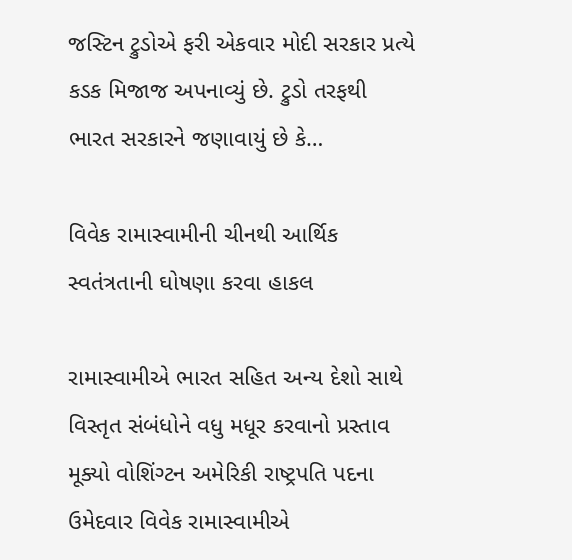જસ્ટિન ટ્રુડોએ ફરી એકવાર મોદી સરકાર પ્રત્યે કડક મિજાજ અપનાવ્યું છે. ટ્રુડો તરફથી ભારત સરકારને જણાવાયું છે કે…

વિવેક રામાસ્વામીની ચીનથી આર્થિક સ્વતંત્રતાની ઘોષણા કરવા હાકલ

રામાસ્વામીએ ભારત સહિત અન્ય દેશો સાથે વિસ્તૃત સંબંધોને વધુ મધૂર કરવાનો પ્રસ્તાવ મૂક્યો વોશિંગ્ટન અમેરિકી રાષ્ટ્રપતિ પદના ઉમેદવાર વિવેક રામાસ્વામીએ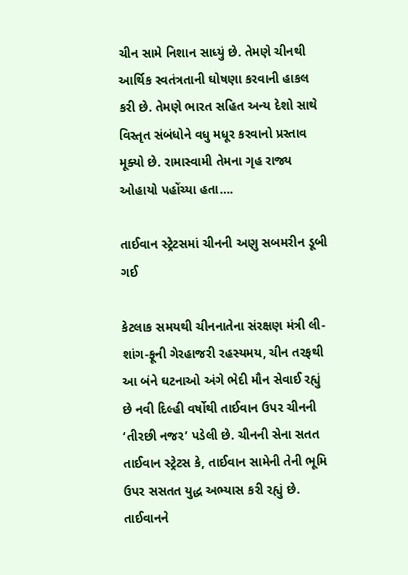ચીન સામે નિશાન સાધ્યું છે. તેમણે ચીનથી આર્થિક સ્વતંત્રતાની ઘોષણા કરવાની હાકલ કરી છે. તેમણે ભારત સહિત અન્ય દેશો સાથે વિસ્તૃત સંબંધોને વધુ મધૂર કરવાનો પ્રસ્તાવ મૂક્યો છે. રામાસ્વામી તેમના ગૃહ રાજ્ય ઓહાયો પહોંચ્યા હતા….

તાઈવાન સ્ટ્રેટસમાં ચીનની અણુ સબમરીન ડૂબી ગઈ

કેટલાક સમયથી ચીનનાતેના સંરક્ષણ મંત્રી લી-શાંગ-ફૂની ગેરહાજરી રહસ્યમય, ચીન તરફથી આ બંને ઘટનાઓ અંગે ભેદી મૌન સેવાઈ રહ્યું છે નવી દિલ્હી વર્ષોથી તાઈવાન ઉપર ચીનની ‘તીરછી નજર’ પડેલી છે. ચીનની સેના સતત તાઈવાન સ્ટ્રેટસ કે, તાઈવાન સામેની તેની ભૂમિ ઉપર સસતત યુદ્ધ અભ્યાસ કરી રહ્યું છે. તાઈવાનને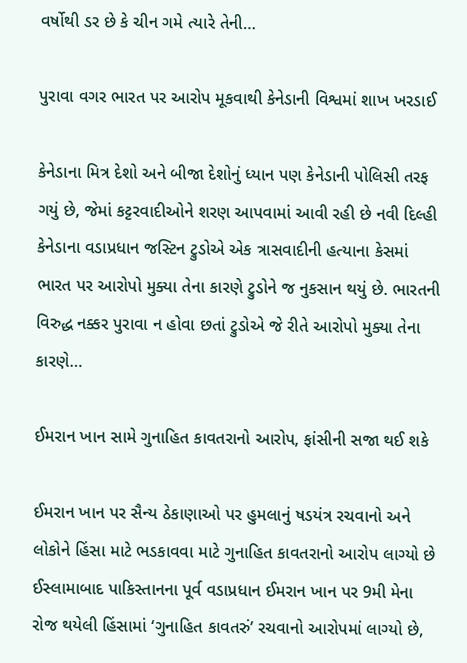વર્ષોથી ડર છે કે ચીન ગમે ત્યારે તેની…

પુરાવા વગર ભારત પર આરોપ મૂકવાથી કેનેડાની વિશ્વમાં શાખ ખરડાઈ

કેનેડાના મિત્ર દેશો અને બીજા દેશોનું ધ્યાન પણ કેનેડાની પોલિસી તરફ ગયું છે, જેમાં કટ્ટરવાદીઓને શરણ આપવામાં આવી રહી છે નવી દિલ્હી કેનેડાના વડાપ્રધાન જસ્ટિન ટ્રુડોએ એક ત્રાસવાદીની હત્યાના કેસમાં ભારત પર આરોપો મુક્યા તેના કારણે ટ્રુડોને જ નુકસાન થયું છે. ભારતની વિરુદ્ધ નક્કર પુરાવા ન હોવા છતાં ટ્રુડોએ જે રીતે આરોપો મુક્યા તેના કારણે…

ઈમરાન ખાન સામે ગુનાહિત કાવતરાનો આરોપ, ફાંસીની સજા થઈ શકે

ઈમરાન ખાન પર સૈન્ય ઠેકાણાઓ પર હુમલાનું ષડયંત્ર રચવાનો અને લોકોને હિંસા માટે ભડકાવવા માટે ગુનાહિત કાવતરાનો આરોપ લાગ્યો છે ઈસ્લામાબાદ પાકિસ્તાનના પૂર્વ વડાપ્રધાન ઈમરાન ખાન પર 9મી મેના રોજ થયેલી હિંસામાં ‘ગુનાહિત કાવતરું’ રચવાનો આરોપમાં લાગ્યો છે,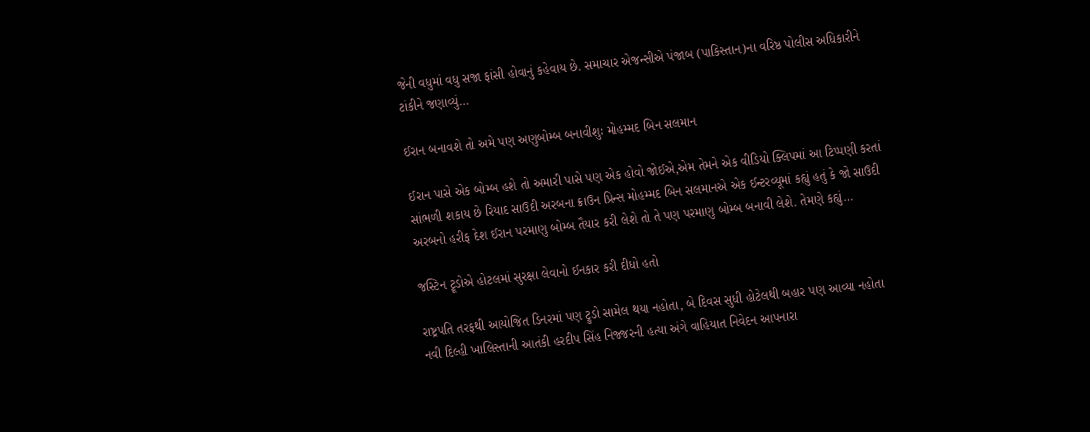જેની વધુમાં વધુ સજા ફાંસી હોવાનું કહેવાય છે. સમાચાર એજન્સીએ પંજાબ (પાકિસ્તાન)ના વરિષ્ઠ પોલીસ અધિકારીને ટાંકીને જણાવ્યું…

ઈરાન બનાવશે તો અમે પણ અણુબોમ્બ બનાવીશુઃ મોહમ્મદ બિન સલમાન

ઈરાન પાસે એક બોમ્બ હશે તો અમારી પાસે પણ એક હોવો જોઈએ,એમ તેમને એક વીડિયો ક્લિપમાં આ ટિપ્પણી કરતાં સાંભળી શકાય છે રિયાદ સાઉદી અરબના ક્રાઉન પ્રિન્સ મોહમ્મદ બિન સલમાનએ એક ઈન્ટરવ્યૂમાં કહ્યું હતું કે જો સાઉદી અરબનો હરીફ દેશ ઈરાન પરમાણુ બોમ્બ તૈયાર કરી લેશે તો તે પણ પરમાણુ બોમ્બ બનાવી લેશે. તેમણે કહ્યું…

જસ્ટિન ટ્રૂડોએ હોટલમાં સુરક્ષા લેવાનો ઈનકાર કરી દીધો હતો

રાષ્ટ્રપતિ તરફથી આયોજિત ડિનરમાં પણ ટ્રુડો સામેલ થયા નહોતા, બે દિવસ સુધી હોટેલથી બહાર પણ આવ્યા નહોતા નવી દિલ્હી ખાલિસ્તાની આતંકી હરદીપ સિંહ નિજ્જરની હત્યા અંગે વાહિયાત નિવેદન આપનારા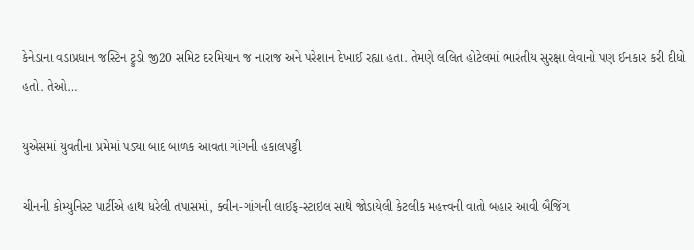કેનેડાના વડાપ્રધાન જસ્ટિન ટ્રુડો જી20 સમિટ દરમિયાન જ નારાજ અને પરેશાન દેખાઈ રહ્યા હતા. તેમણે લલિત હોટેલમાં ભારતીય સુરક્ષા લેવાનો પણ ઈનકાર કરી દીધો હતો. તેઓ…

યુએસમાં યુવતીના પ્રમેમાં પડ્યા બાદ બાળક આવતા ગાંગની હકાલપટ્ટી

ચીનની કોમ્યુનિસ્ટ પાર્ટીએ હાથ ધરેલી તપાસમાં, ક્વીન-ગાંગની લાઈફ-સ્ટાઇલ સાથે જોડાયેલી કેટલીક મહત્ત્વની વાતો બહાર આવી બૈજિંગ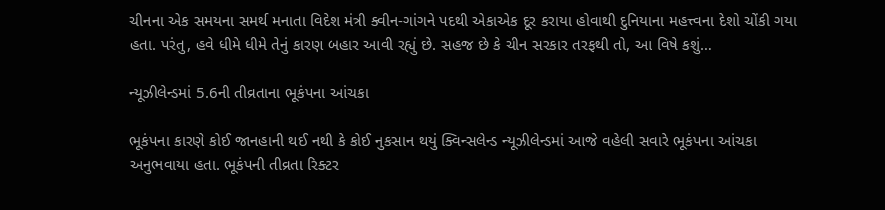ચીનના એક સમયના સમર્થ મનાતા વિદેશ મંત્રી ક્વીન-ગાંગને પદથી એકાએક દૂર કરાયા હોવાથી દુનિયાના મહત્ત્વના દેશો ચોંકી ગયા હતા. પરંતુ, હવે ધીમે ધીમે તેનું કારણ બહાર આવી રહ્યું છે. સહજ છે કે ચીન સરકાર તરફથી તો, આ વિષે કશું…

ન્યૂઝીલેન્ડમાં 5.6ની તીવ્રતાના ભૂકંપના આંચકા

ભૂકંપના કારણે કોઈ જાનહાની થઈ નથી કે કોઈ નુકસાન થયું ક્વિન્સલેન્ડ ન્યૂઝીલેન્ડમાં આજે વહેલી સવારે ભૂકંપના આંચકા અનુભવાયા હતા. ભૂકંપની તીવ્રતા રિક્ટર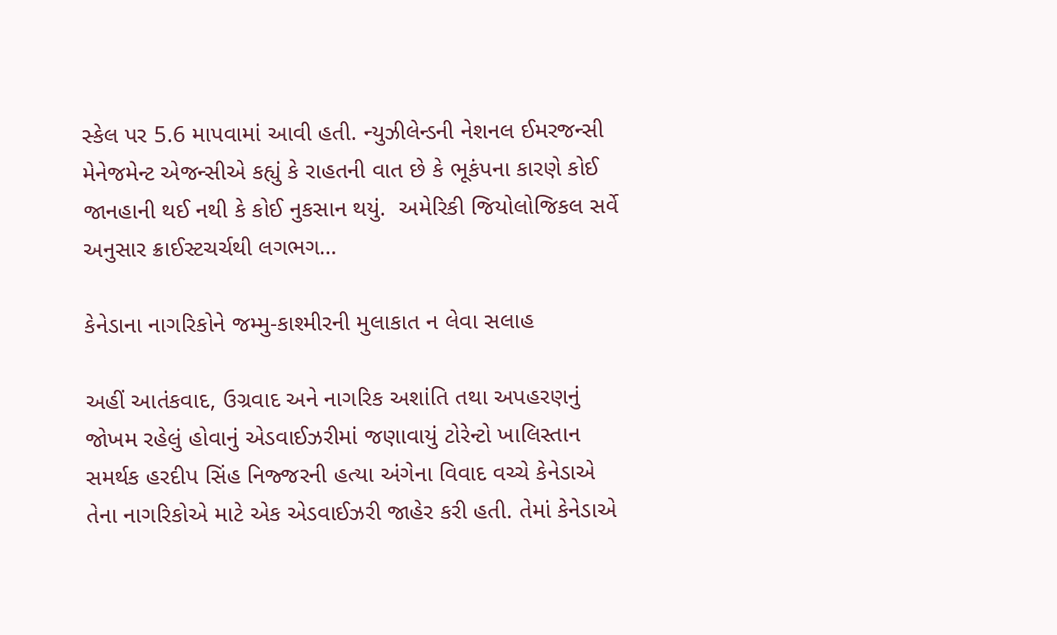સ્કેલ પર 5.6 માપવામાં આવી હતી. ન્યુઝીલેન્ડની નેશનલ ઈમરજન્સી મેનેજમેન્ટ એજન્સીએ કહ્યું કે રાહતની વાત છે કે ભૂકંપના કારણે કોઈ જાનહાની થઈ નથી કે કોઈ નુકસાન થયું.  અમેરિકી જિયોલોજિકલ સર્વે અનુસાર ક્રાઈસ્ટચર્ચથી લગભગ…

કેનેડાના નાગરિકોને જમ્મુ-કાશ્મીરની મુલાકાત ન લેવા સલાહ

અહીં આતંકવાદ, ઉગ્રવાદ અને નાગરિક અશાંતિ તથા અપહરણનું જોખમ રહેલું હોવાનું એડવાઈઝરીમાં જણાવાયું ટોરેન્ટો ખાલિસ્તાન સમર્થક હરદીપ સિંહ નિજ્જરની હત્યા અંગેના વિવાદ વચ્ચે કેનેડાએ તેના નાગરિકોએ માટે એક એડવાઈઝરી જાહેર કરી હતી. તેમાં કેનેડાએ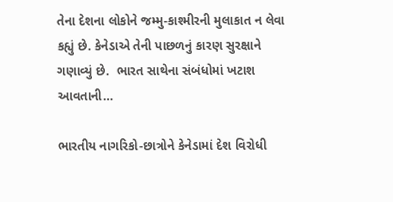તેના દેશના લોકોને જમ્મુ-કાશ્મીરની મુલાકાત ન લેવા કહ્યું છે. કેનેડાએ તેની પાછળનું કારણ સુરક્ષાને ગણાવ્યું છે.  ભારત સાથેના સંબંધોમાં ખટાશ આવતાની…

ભારતીય નાગરિકો-છાત્રોને કેનેડામાં દેશ વિરોધી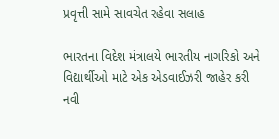પ્રવૃત્તી સામે સાવચેત રહેવા સલાહ

ભારતના વિદેશ મંત્રાલયે ભારતીય નાગરિકો અને વિદ્યાર્થીઓ માટે એક એડવાઈઝરી જાહેર કરી નવી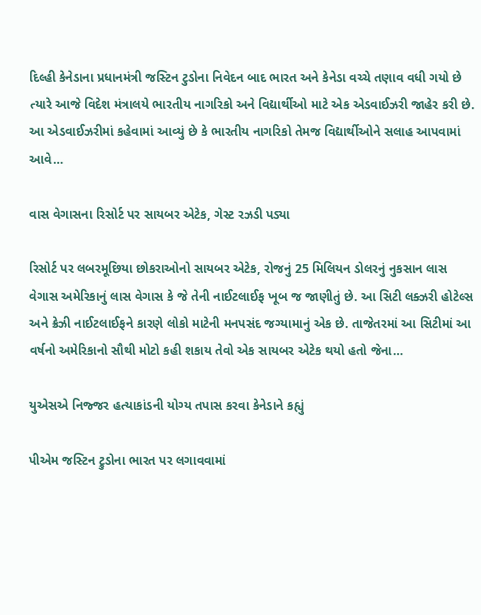દિલ્હી કેનેડાના પ્રધાનમંત્રી જસ્ટિન ટુડોના નિવેદન બાદ ભારત અને કેનેડા વચ્ચે તણાવ વધી ગયો છે ત્યારે આજે વિદેશ મંત્રાલયે ભારતીય નાગરિકો અને વિદ્યાર્થીઓ માટે એક એડવાઈઝરી જાહેર કરી છે. આ એડવાઈઝરીમાં કહેવામાં આવ્યું છે કે ભારતીય નાગરિકો તેમજ વિદ્યાર્થીઓને સલાહ આપવામાં આવે…

વાસ વેગાસના રિસોર્ટ પર સાયબર એટેક, ગેસ્ટ રઝડી પડ્યા

રિસોર્ટ પર લબરમૂછિયા છોકરાઓનો સાયબર એટેક, રોજનું 25 મિલિયન ડોલરનું નુકસાન લાસ વેગાસ અમેરિકાનું લાસ વેગાસ કે જે તેની નાઈટલાઈફ ખૂબ જ જાણીતું છે. આ સિટી લક્ઝરી હોટેલ્સ અને ક્રેઝી નાઈટલાઈફને કારણે લોકો માટેની મનપસંદ જગ્યામાનું એક છે. તાજેતરમાં આ સિટીમાં આ વર્ષનો અમેરિકાનો સૌથી મોટો કહી શકાય તેવો એક સાયબર એટેક થયો હતો જેના…

યુએસએ નિજ્જર હત્યાકાંડની યોગ્ય તપાસ કરવા કેનેડાને કહ્યું

પીએમ જસ્ટિન ટ્રુડોના ભારત પર લગાવવામાં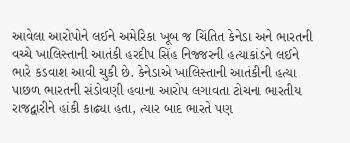આવેલા આરોપોને લઈને અમેરિકા ખૂબ જ ચિંતિત કેનેડા અને ભારતની વચ્ચે ખાલિસ્તાની આતંકી હરદીપ સિંહ નિજ્જરની હત્યાકાંડને લઈને ભારે કડવાશ આવી ચુકી છે. કેનેડાએ ખાલિસ્તાની આતંકીની હત્યા પાછળ ભારતની સંડોવણી હવાના આરોપ લગાવતા ટોચના ભારતીય રાજદ્વારીને હાંકી કાઢ્યા હતા, ત્યાર બાદ ભારતે પણ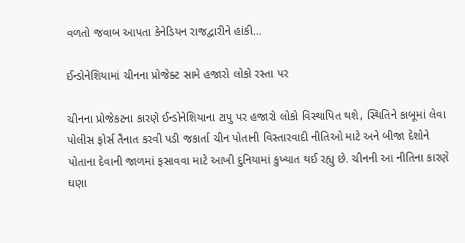વળતો જવાબ આપતા કેનેડિયન રાજદ્વારીને હાંકી…

ઈન્ડોનેશિયામાં ચીનના પ્રોજેક્ટ સામે હજારો લોકો રસ્તા પર

ચીનના પ્રોજેકટના કારણે ઈન્ડોનેશિયાના ટાપુ પર હજારો લોકો વિસ્થાપિત થશે, સ્થિતિને કાબૂમાં લેવા પોલીસ ફોર્સ તૈનાત કરવી પડી જકાર્તા ચીન પોતાની વિસ્તારવાદી નીતિઓ માટે અને બીજા દેશોને પોતાના દેવાની જાળમાં ફસાવવા માટે આખી દુનિયામાં કુખ્યાત થઈ રહ્યુ છે. ચીનની આ નીતિના કારણે ઘણા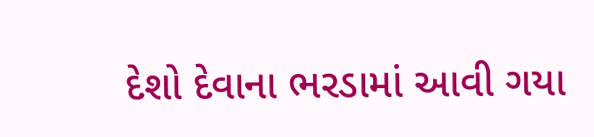દેશો દેવાના ભરડામાં આવી ગયા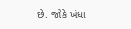છે. જોકે ખંધા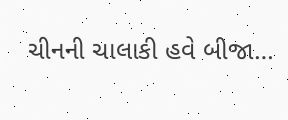ચીનની ચાલાકી હવે બીજા…